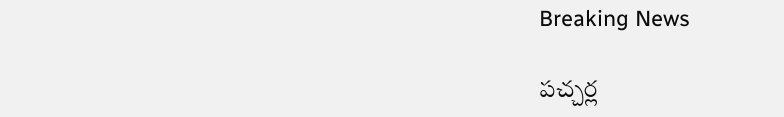Breaking News

పచ్చర్ల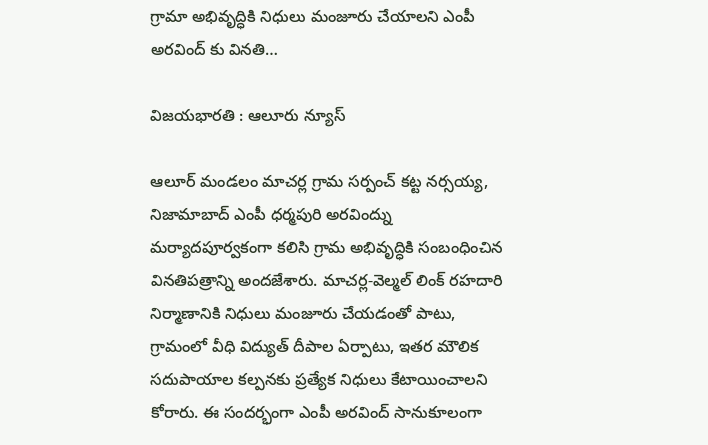గ్రామా అభివృద్ధికి నిధులు మంజూరు చేయాలని ఎంపీ అరవింద్ కు వినతి…

విజయభారతి : ఆలూరు న్యూస్

ఆలూర్ మండలం మాచర్ల గ్రామ సర్పంచ్ కట్ట నర్సయ్య, నిజామాబాద్ ఎంపీ ధర్మపురి అరవింద్ను మర్యాదపూర్వకంగా కలిసి గ్రామ అభివృద్ధికి సంబంధించిన వినతిపత్రాన్ని అందజేశారు. మాచర్ల-వెల్మల్ లింక్ రహదారి నిర్మాణానికి నిధులు మంజూరు చేయడంతో పాటు, గ్రామంలో వీధి విద్యుత్ దీపాల ఏర్పాటు, ఇతర మౌలిక సదుపాయాల కల్పనకు ప్రత్యేక నిధులు కేటాయించాలని కోరారు. ఈ సందర్భంగా ఎంపీ అరవింద్ సానుకూలంగా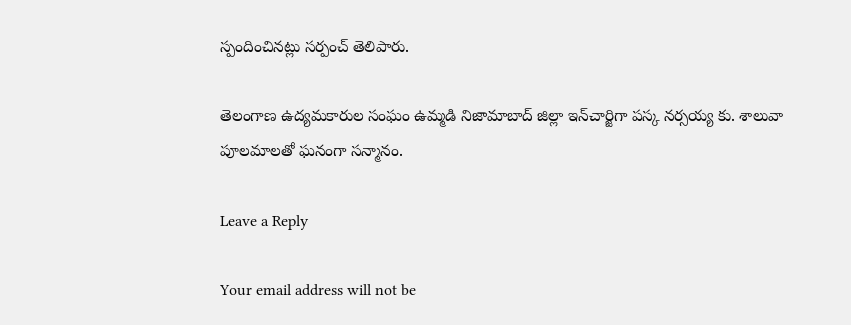స్పందించినట్లు సర్పంచ్ తెలిపారు.

తెలంగాణ ఉద్యమకారుల సంఘం ఉమ్మడి నిజామాబాద్ జిల్లా ఇన్‌చార్జిగా పస్క నర్సయ్య కు. శాలువా పూలమాలతో ఘనంగా సన్మానం.

Leave a Reply

Your email address will not be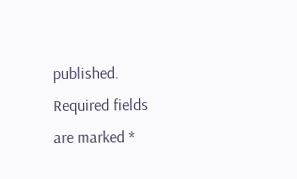published. Required fields are marked *